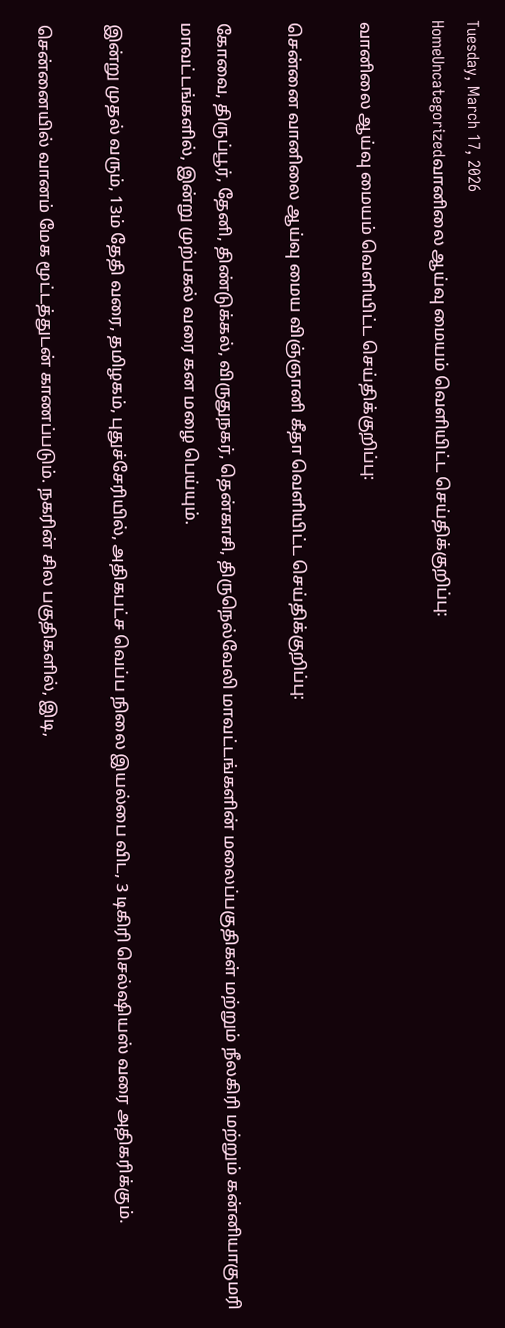Tuesday, March 17, 2026
HomeUncategorizedவானிலை ஆய்வு மையம் வெளியிட்ட செய்திக்குறிப்பு:

வானிலை ஆய்வு மையம் வெளியிட்ட செய்திக்குறிப்பு:

சென்னை வானிலை ஆய்வு மைய விஞ்ஞானி கீதா வெளியிட்ட செய்திக்குறிப்பு:

கோவை, திருப்பூர், தேனி, திண்டுக்கல், விருதுநகர், தென்காசி, திருநெல்வேலி மாவட்டங்களின் மலைப்பகுதிகள் மற்றும் நீலகிரி மற்றும் கன்னியாகுமரி மாவட்டங்களில், இன்று முற்பகல் வரை கன மழை பெய்யும்.

இன்று முதல் வரும், 13ம் தேதி வரை, தமிழகம், புதுச்சேரியில், அதிகபட்ச வெப்ப நிலை இயல்பை விட, 3 டிகிரி செல்ஷியஸ் வரை அதிகரிக்கும்.

சென்னையில் வானம் மேக மூட்டத்துடன் காணப்படும். நகரின் சில பகுதிகளில், இடி,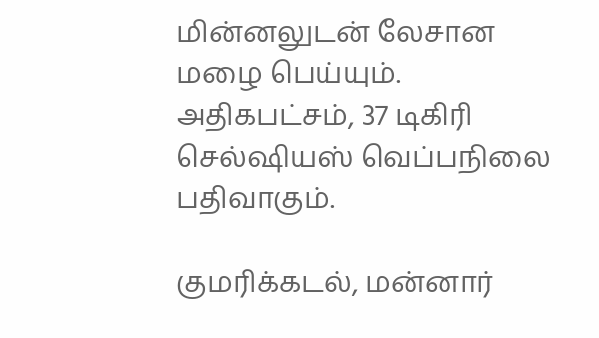மின்னலுடன் லேசான மழை பெய்யும். அதிகபட்சம், 37 டிகிரி செல்ஷியஸ் வெப்பநிலை பதிவாகும்.

குமரிக்கடல், மன்னார்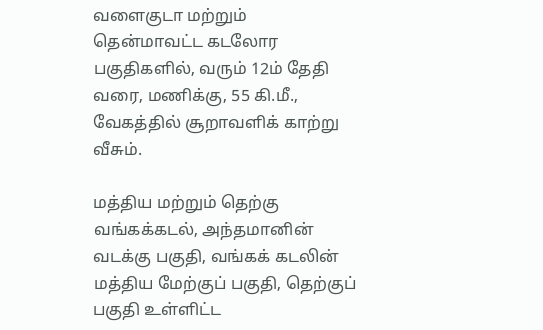வளைகுடா மற்றும் தென்மாவட்ட கடலோர பகுதிகளில், வரும் 12ம் தேதி வரை, மணிக்கு, 55 கி.மீ., வேகத்தில் சூறாவளிக் காற்று வீசும்.

மத்திய மற்றும் தெற்கு வங்கக்கடல், அந்தமானின் வடக்கு பகுதி, வங்கக் கடலின் மத்திய மேற்குப் பகுதி, தெற்குப் பகுதி உள்ளிட்ட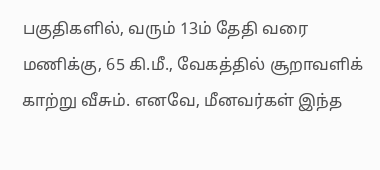பகுதிகளில், வரும் 13ம் தேதி வரை மணிக்கு, 65 கி.மீ., வேகத்தில் சூறாவளிக் காற்று வீசும். எனவே, மீனவர்கள் இந்த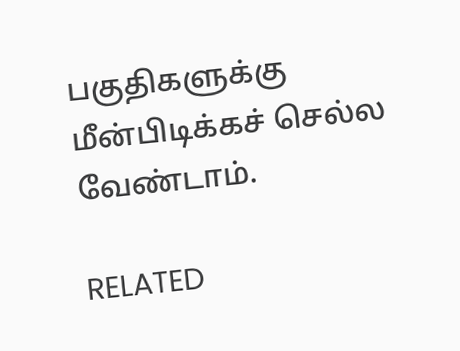பகுதிகளுக்கு மீன்பிடிக்கச் செல்ல வேண்டாம்.

RELATED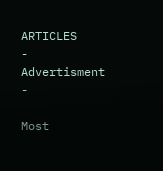ARTICLES
- Advertisment -

Most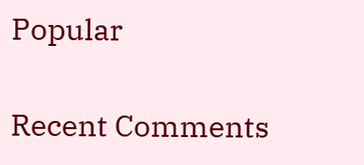Popular

Recent Comments